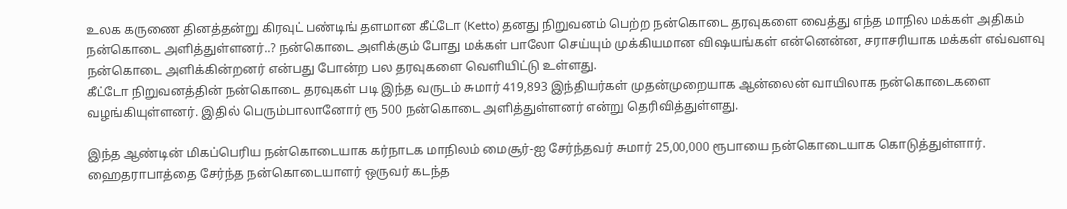உலக கருணை தினத்தன்று கிரவுட் பண்டிங் தளமான கீட்டோ (Ketto) தனது நிறுவனம் பெற்ற நன்கொடை தரவுகளை வைத்து எந்த மாநில மக்கள் அதிகம் நன்கொடை அளித்துள்ளனர்..? நன்கொடை அளிக்கும் போது மக்கள் பாலோ செய்யும் முக்கியமான விஷயங்கள் என்னென்ன, சராசரியாக மக்கள் எவ்வளவு நன்கொடை அளிக்கின்றனர் என்பது போன்ற பல தரவுகளை வெளியிட்டு உள்ளது.
கீட்டோ நிறுவனத்தின் நன்கொடை தரவுகள் படி இந்த வருடம் சுமார் 419,893 இந்தியர்கள் முதன்முறையாக ஆன்லைன் வாயிலாக நன்கொடைகளை வழங்கியுள்ளனர். இதில் பெரும்பாலானோர் ரூ 500 நன்கொடை அளித்துள்ளனர் என்று தெரிவித்துள்ளது.

இந்த ஆண்டின் மிகப்பெரிய நன்கொடையாக கர்நாடக மாநிலம் மைசூர்-ஐ சேர்ந்தவர் சுமார் 25,00,000 ரூபாயை நன்கொடையாக கொடுத்துள்ளார். ஹைதராபாத்தை சேர்ந்த நன்கொடையாளர் ஒருவர் கடந்த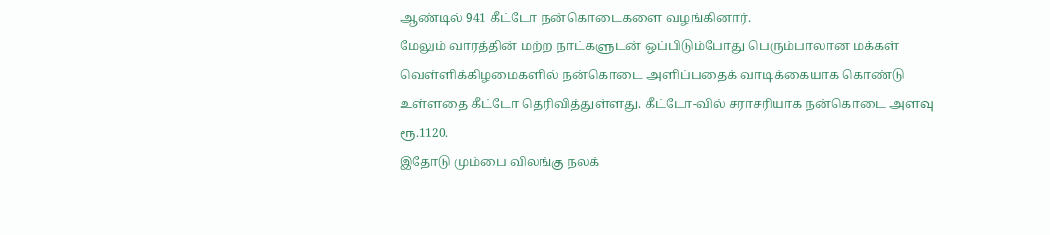ஆண்டில் 941 கீட்டோ நன்கொடைகளை வழங்கினார்.
மேலும் வாரத்தின் மற்ற நாட்களுடன் ஒப்பிடும்போது பெரும்பாலான மக்கள் வெள்ளிக்கிழமைகளில் நன்கொடை அளிப்பதைக் வாடிக்கையாக கொண்டு உள்ளதை கீட்டோ தெரிவித்துள்ளது. கீட்டோ-வில் சராசரியாக நன்கொடை அளவு ரூ.1120.
இதோடு மும்பை விலங்கு நலக்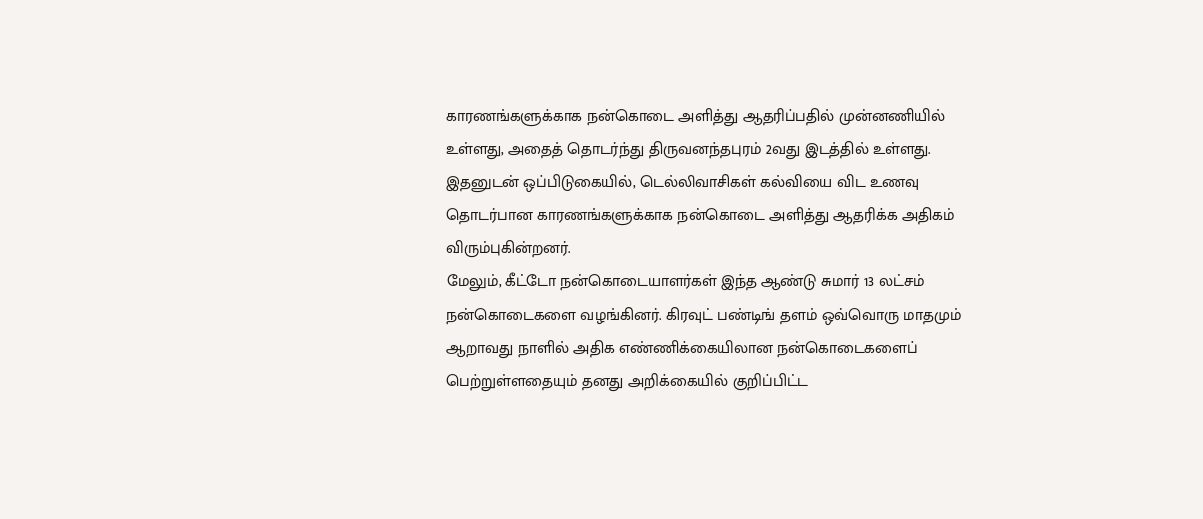காரணங்களுக்காக நன்கொடை அளித்து ஆதரிப்பதில் முன்னணியில் உள்ளது, அதைத் தொடர்ந்து திருவனந்தபுரம் 2வது இடத்தில் உள்ளது. இதனுடன் ஒப்பிடுகையில், டெல்லிவாசிகள் கல்வியை விட உணவு தொடர்பான காரணங்களுக்காக நன்கொடை அளித்து ஆதரிக்க அதிகம் விரும்புகின்றனர்.
மேலும், கீட்டோ நன்கொடையாளர்கள் இந்த ஆண்டு சுமார் 13 லட்சம் நன்கொடைகளை வழங்கினர். கிரவுட் பண்டிங் தளம் ஒவ்வொரு மாதமும் ஆறாவது நாளில் அதிக எண்ணிக்கையிலான நன்கொடைகளைப் பெற்றுள்ளதையும் தனது அறிக்கையில் குறிப்பிட்ட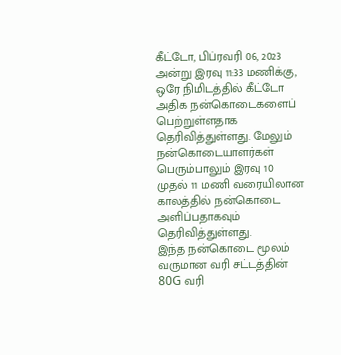கீட்டோ, பிப்ரவரி 06, 2023 அன்று இரவு 11:33 மணிக்கு, ஒரே நிமிடத்தில் கீட்டோ அதிக நன்கொடைகளைப் பெற்றுள்ளதாக தெரிவித்துள்ளது. மேலும் நன்கொடையாளர்கள் பெரும்பாலும் இரவு 10 முதல் 11 மணி வரையிலான காலத்தில் நன்கொடை அளிப்பதாகவும் தெரிவித்துள்ளது.
இந்த நன்கொடை மூலம் வருமான வரி சட்டத்தின் 80G வரி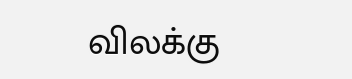விலக்கு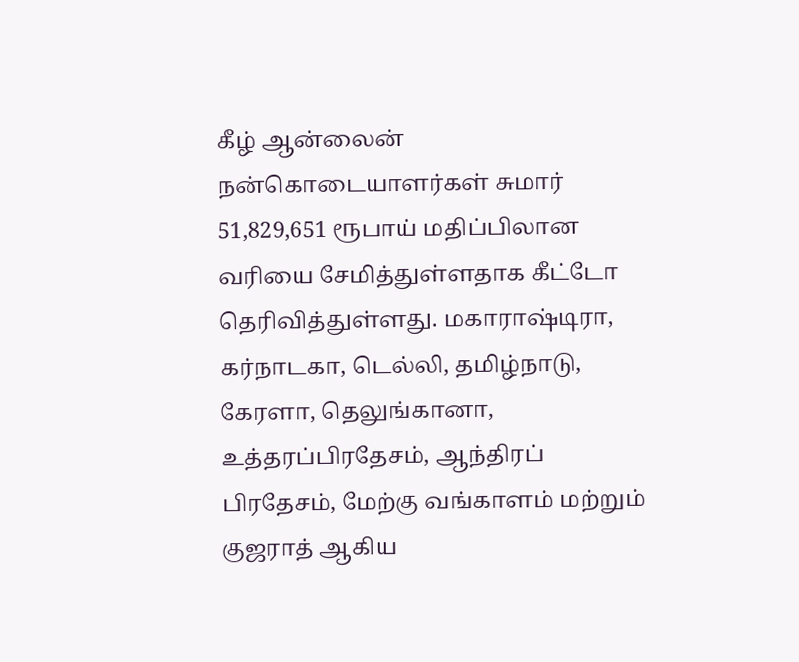கீழ் ஆன்லைன் நன்கொடையாளர்கள் சுமார் 51,829,651 ரூபாய் மதிப்பிலான வரியை சேமித்துள்ளதாக கீட்டோ தெரிவித்துள்ளது. மகாராஷ்டிரா, கர்நாடகா, டெல்லி, தமிழ்நாடு, கேரளா, தெலுங்கானா, உத்தரப்பிரதேசம், ஆந்திரப் பிரதேசம், மேற்கு வங்காளம் மற்றும் குஜராத் ஆகிய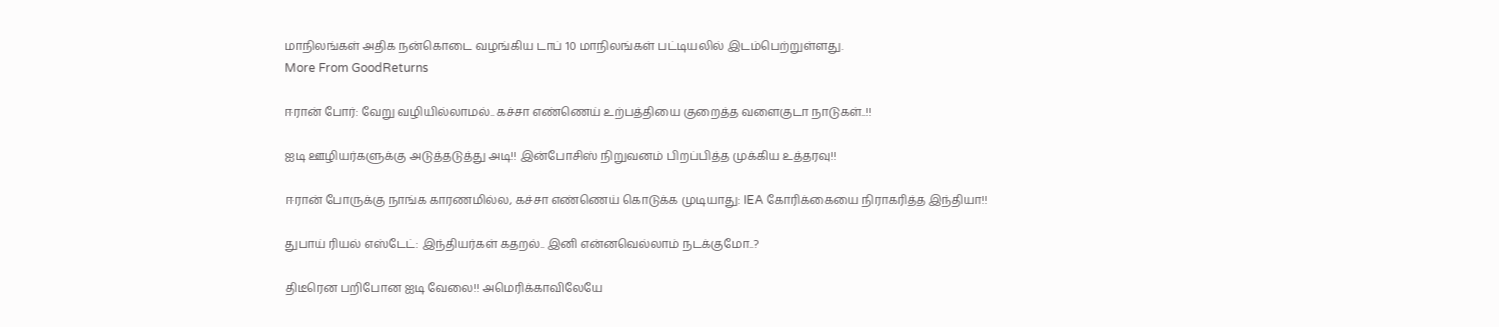மாநிலங்கள் அதிக நன்கொடை வழங்கிய டாப் 10 மாநிலங்கள் பட்டியலில் இடம்பெற்றுள்ளது.
More From GoodReturns

ஈரான் போர்: வேறு வழியில்லாமல்.. கச்சா எண்ணெய் உற்பத்தியை குறைத்த வளைகுடா நாடுகள்..!!

ஐடி ஊழியர்களுக்கு அடுத்தடுத்து அடி!! இன்போசிஸ் நிறுவனம் பிறப்பித்த முக்கிய உத்தரவு!!

ஈரான் போருக்கு நாங்க காரணமில்ல, கச்சா எண்ணெய் கொடுக்க முடியாது: IEA கோரிக்கையை நிராகரித்த இந்தியா!!

துபாய் ரியல் எஸ்டேட்: இந்தியர்கள் கதறல்.. இனி என்னவெல்லாம் நடக்குமோ..?

திடீரென பறிபோன ஐடி வேலை!! அமெரிக்காவிலேயே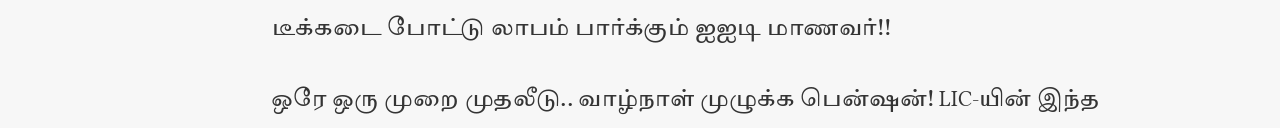டீக்கடை போட்டு லாபம் பார்க்கும் ஐஐடி மாணவர்!!

ஒரே ஒரு முறை முதலீடு.. வாழ்நாள் முழுக்க பென்ஷன்! LIC-யின் இந்த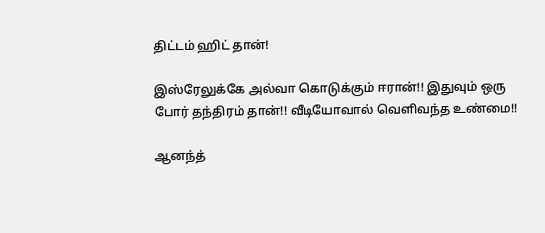திட்டம் ஹிட் தான்!

இஸ்ரேலுக்கே அல்வா கொடுக்கும் ஈரான்!! இதுவும் ஒரு போர் தந்திரம் தான்!! வீடியோவால் வெளிவந்த உண்மை!!

ஆனந்த்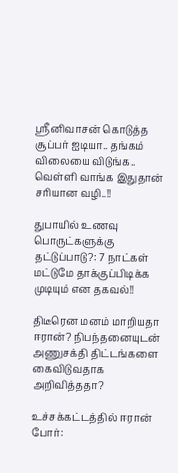ஸ்ரீனிவாசன் கொடுத்த சூப்பர் ஐடியா.. தங்கம் விலையை விடுங்க.. வெள்ளி வாங்க இதுதான் சரியான வழி..!!

துபாயில் உணவு பொருட்களுக்கு தட்டுப்பாடு?: 7 நாட்கள் மட்டுமே தாக்குப்பிடிக்க முடியும் என தகவல்!!

திடீரென மனம் மாறியதா ஈரான்? நிபந்தனையுடன் அணுசக்தி திட்டங்களை கைவிடுவதாக அறிவித்ததா?

உச்சக்கட்டத்தில் ஈரான் போர்: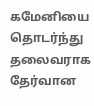கமேனியை தொடர்ந்து தலைவராக தேர்வான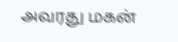அவரது மகன்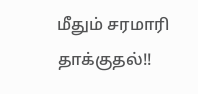மீதும் சரமாரி தாக்குதல்!!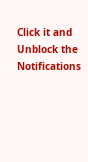Click it and Unblock the Notifications